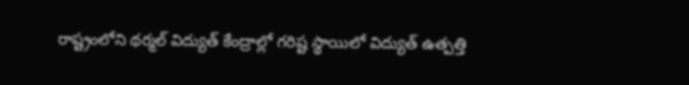రాష్ట్రంలోని థర్మల్ విద్యుత్ కేంద్రాల్లో గరిష్ట స్థాయిలో విద్యుత్ ఉత్పత్తి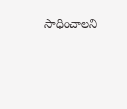సాధించాలని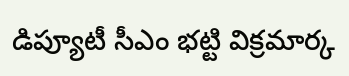డిప్యూటీ సీఎం భట్టి విక్రమార్క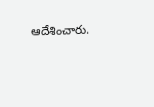ఆదేశించారు.